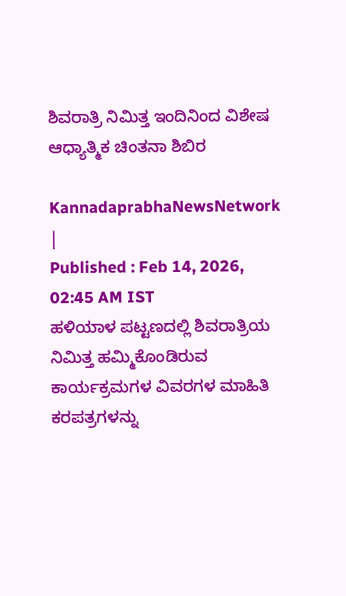ಶಿವರಾತ್ರಿ ನಿಮಿತ್ತ ಇಂದಿನಿಂದ ವಿಶೇಷ ಆಧ್ಯಾತ್ಮಿಕ ಚಿಂತನಾ ಶಿಬಿರ

KannadaprabhaNewsNetwork |
Published : Feb 14, 2026, 02:45 AM IST
ಹಳಿಯಾಳ ಪಟ್ಟಣದಲ್ಲಿ ಶಿವರಾತ್ರಿಯ ನಿಮಿತ್ತ ಹಮ್ಮಿಕೊಂಡಿರುವ ಕಾರ್ಯಕ್ರಮಗಳ ವಿವರಗಳ ಮಾಹಿತಿ ಕರಪತ್ರಗಳನ್ನು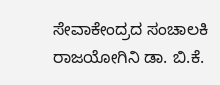ಸೇವಾಕೇಂದ್ರದ ಸಂಚಾಲಕಿ ರಾಜಯೋಗಿನಿ ಡಾ. ಬಿ.ಕೆ.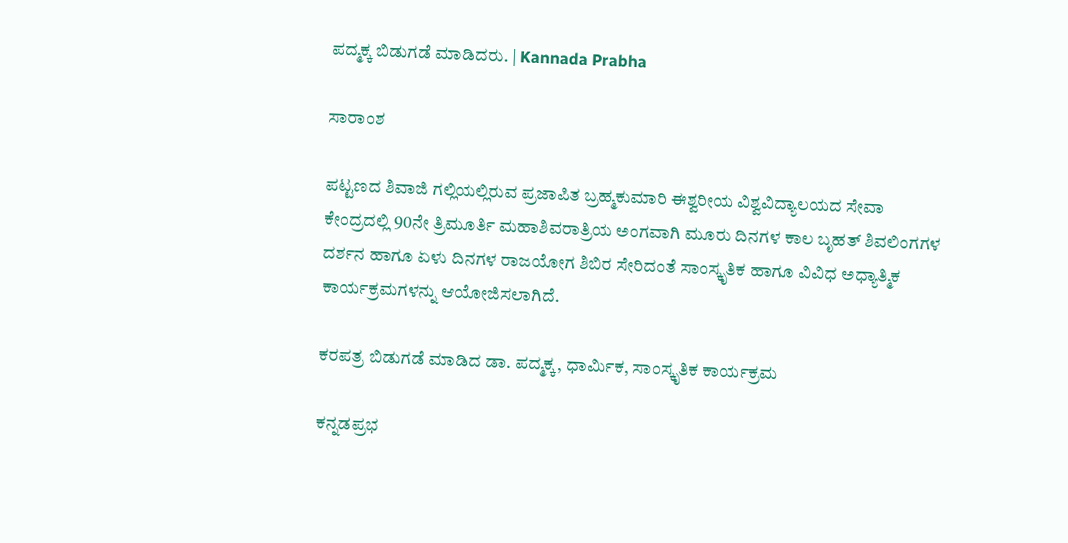ಪದ್ಮಕ್ಕ ಬಿಡುಗಡೆ ಮಾಡಿದರು. | Kannada Prabha

ಸಾರಾಂಶ

ಪಟ್ಟಣದ ಶಿವಾಜಿ ಗಲ್ಲಿಯಲ್ಲಿರುವ ಪ್ರಜಾಪಿತ ಬ್ರಹ್ಮಕುಮಾರಿ ಈಶ್ವರೀಯ ವಿಶ್ವವಿದ್ಯಾಲಯದ ಸೇವಾ ಕೇಂದ್ರದಲ್ಲಿ 90ನೇ ತ್ರಿಮೂರ್ತಿ ಮಹಾಶಿವರಾತ್ರಿಯ ಅಂಗವಾಗಿ ಮೂರು ದಿನಗಳ ಕಾಲ ಬೃಹತ್ ಶಿವಲಿಂಗಗಳ ದರ್ಶನ ಹಾಗೂ ಏಳು ದಿನಗಳ ರಾಜಯೋಗ ಶಿಬಿರ ಸೇರಿದಂತೆ ಸಾಂಸ್ಕೃತಿಕ ಹಾಗೂ ವಿವಿಧ ಅಧ್ಯಾತ್ಮಿಕ ಕಾರ್ಯಕ್ರಮಗಳನ್ನು ಆಯೋಜಿಸಲಾಗಿದೆ.

ಕರಪತ್ರ ಬಿಡುಗಡೆ ಮಾಡಿದ ಡಾ. ಪದ್ಮಕ್ಕ, ಧಾರ್ಮಿಕ, ಸಾಂಸ್ಕೃತಿಕ ಕಾರ್ಯಕ್ರಮ

ಕನ್ನಡಪ್ರಭ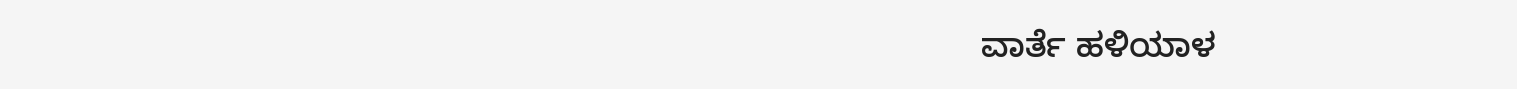ವಾರ್ತೆ ಹಳಿಯಾಳ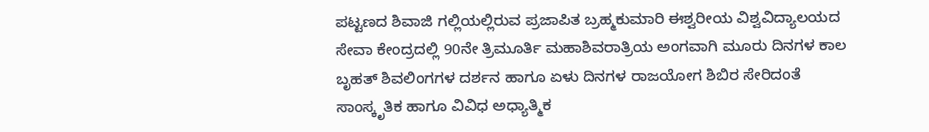ಪಟ್ಟಣದ ಶಿವಾಜಿ ಗಲ್ಲಿಯಲ್ಲಿರುವ ಪ್ರಜಾಪಿತ ಬ್ರಹ್ಮಕುಮಾರಿ ಈಶ್ವರೀಯ ವಿಶ್ವವಿದ್ಯಾಲಯದ ಸೇವಾ ಕೇಂದ್ರದಲ್ಲಿ 90ನೇ ತ್ರಿಮೂರ್ತಿ ಮಹಾಶಿವರಾತ್ರಿಯ ಅಂಗವಾಗಿ ಮೂರು ದಿನಗಳ ಕಾಲ ಬೃಹತ್ ಶಿವಲಿಂಗಗಳ ದರ್ಶನ ಹಾಗೂ ಏಳು ದಿನಗಳ ರಾಜಯೋಗ ಶಿಬಿರ ಸೇರಿದಂತೆ ಸಾಂಸ್ಕೃತಿಕ ಹಾಗೂ ವಿವಿಧ ಅಧ್ಯಾತ್ಮಿಕ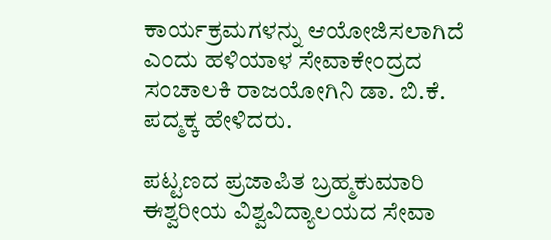ಕಾರ್ಯಕ್ರಮಗಳನ್ನು ಆಯೋಜಿಸಲಾಗಿದೆ ಎಂದು ಹಳಿಯಾಳ ಸೇವಾಕೇಂದ್ರದ ಸಂಚಾಲಕಿ ರಾಜಯೋಗಿನಿ ಡಾ. ಬಿ.ಕೆ. ಪದ್ಮಕ್ಕ ಹೇಳಿದರು.

ಪಟ್ಟಣದ ಪ್ರಜಾಪಿತ ಬ್ರಹ್ಮಕುಮಾರಿ ಈಶ್ವರೀಯ ವಿಶ್ವವಿದ್ಯಾಲಯದ ಸೇವಾ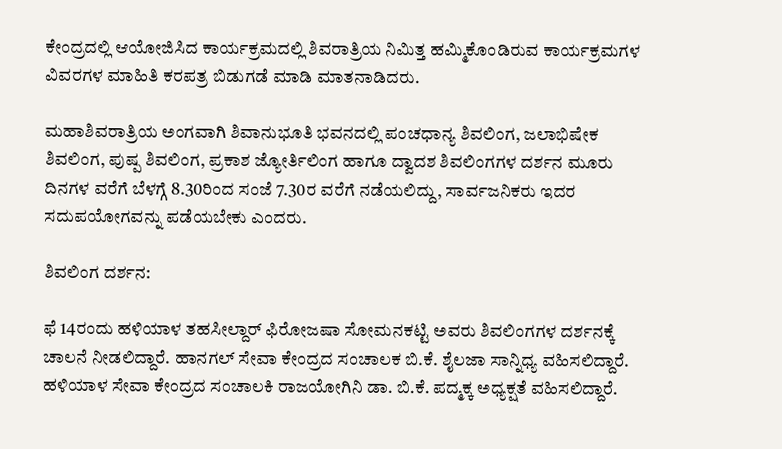ಕೇಂದ್ರದಲ್ಲಿ ಆಯೋಜಿಸಿದ ಕಾರ್ಯಕ್ರಮದಲ್ಲಿ ಶಿವರಾತ್ರಿಯ ನಿಮಿತ್ತ ಹಮ್ಮಿಕೊಂಡಿರುವ ಕಾರ್ಯಕ್ರಮಗಳ ವಿವರಗಳ ಮಾಹಿತಿ ಕರಪತ್ರ ಬಿಡುಗಡೆ ಮಾಡಿ ಮಾತನಾಡಿದರು.

ಮಹಾಶಿವರಾತ್ರಿಯ ಅಂಗವಾಗಿ ಶಿವಾನುಭೂತಿ ಭವನದಲ್ಲಿ ಪಂಚಧಾನ್ಯ ಶಿವಲಿಂಗ, ಜಲಾಭಿಷೇಕ ಶಿವಲಿಂಗ, ಪುಷ್ಪ ಶಿವಲಿಂಗ, ಪ್ರಕಾಶ ಜ್ಯೋರ್ತಿಲಿಂಗ ಹಾಗೂ ದ್ವಾದಶ ಶಿವಲಿಂಗಗಳ ದರ್ಶನ ಮೂರು ದಿನಗಳ ವರೆಗೆ ಬೆಳಗ್ಗೆ 8.30ರಿಂದ ಸಂಜೆ 7.30ರ ವರೆಗೆ ನಡೆಯಲಿದ್ದು, ಸಾರ್ವಜನಿಕರು ಇದರ ಸದುಪಯೋಗವನ್ನು ಪಡೆಯಬೇಕು ಎಂದರು.

ಶಿವಲಿಂಗ ದರ್ಶನ:

ಫೆ 14ರಂದು ಹಳಿಯಾಳ ತಹಸೀಲ್ದಾರ್‌ ಫಿರೋಜಷಾ ಸೋಮನಕಟ್ಟಿ ಅವರು ಶಿವಲಿಂಗಗಳ ದರ್ಶನಕ್ಕೆ ಚಾಲನೆ ನೀಡಲಿದ್ದಾರೆ. ಹಾನಗಲ್ ಸೇವಾ ಕೇಂದ್ರದ ಸಂಚಾಲಕ ಬಿ.ಕೆ. ಶೈಲಜಾ ಸಾನ್ನಿಧ್ಯ ವಹಿಸಲಿದ್ದಾರೆ. ಹಳಿಯಾಳ ಸೇವಾ ಕೇಂದ್ರದ ಸಂಚಾಲಕಿ ರಾಜಯೋಗಿನಿ ಡಾ. ಬಿ.ಕೆ. ಪದ್ಮಕ್ಕ ಅಧ್ಯಕ್ಷತೆ ವಹಿಸಲಿದ್ದಾರೆ.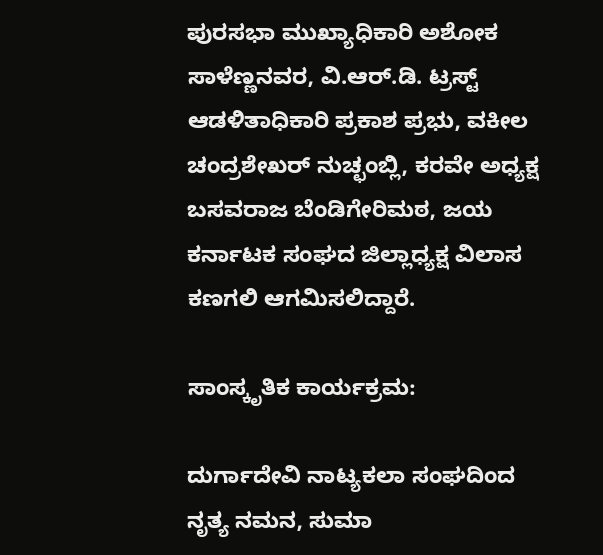ಪುರಸಭಾ ಮುಖ್ಯಾಧಿಕಾರಿ ಅಶೋಕ ಸಾಳೆಣ್ಣನವರ, ವಿ.ಆರ್.ಡಿ. ಟ್ರಸ್ಟ್ ಆಡಳಿತಾಧಿಕಾರಿ ಪ್ರಕಾಶ ಪ್ರಭು, ವಕೀಲ ಚಂದ್ರಶೇಖರ್ ನುಚ್ಛಂಬ್ಲಿ, ಕರವೇ ಅಧ್ಯಕ್ಷ ಬಸವರಾಜ ಬೆಂಡಿಗೇರಿಮಠ, ಜಯ ಕರ್ನಾಟಕ ಸಂಘದ ಜಿಲ್ಲಾಧ್ಯಕ್ಷ ವಿಲಾಸ ಕಣಗಲಿ ಆಗಮಿಸಲಿದ್ದಾರೆ.

ಸಾಂಸ್ಕೃತಿಕ ಕಾರ್ಯಕ್ರಮ:

ದುರ್ಗಾದೇವಿ ನಾಟ್ಯಕಲಾ ಸಂಘದಿಂದ ನೃತ್ಯ ನಮನ, ಸುಮಾ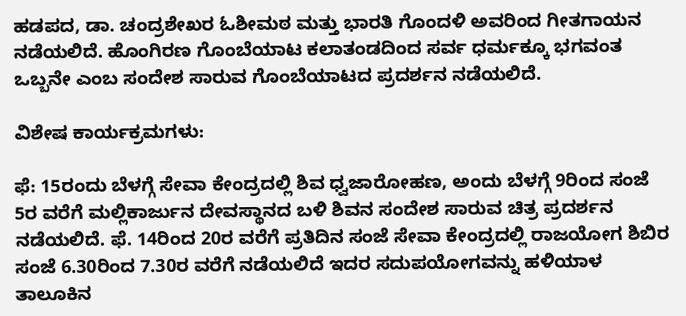ಹಡಪದ, ಡಾ. ಚಂದ್ರಶೇಖರ ಓಶೀಮಠ ಮತ್ತು ಭಾರತಿ ಗೊಂದಳಿ ಅವರಿಂದ ಗೀತಗಾಯನ ನಡೆಯಲಿದೆ. ಹೊಂಗಿರಣ ಗೊಂಬೆಯಾಟ ಕಲಾತಂಡದಿಂದ ಸರ್ವ ಧರ್ಮಕ್ಕೂ ಭಗವಂತ ಒಬ್ಬನೇ ಎಂಬ ಸಂದೇಶ ಸಾರುವ ಗೊಂಬೆಯಾಟದ ಪ್ರದರ್ಶನ ನಡೆಯಲಿದೆ.

ವಿಶೇಷ ಕಾರ್ಯಕ್ರಮಗಳು:

ಫೆ: 15ರಂದು ಬೆಳಗ್ಗೆ ಸೇವಾ ಕೇಂದ್ರದಲ್ಲಿ ಶಿವ ಧ್ವಜಾರೋಹಣ, ಅಂದು ಬೆಳಗ್ಗೆ 9ರಿಂದ ಸಂಜೆ 5ರ ವರೆಗೆ ಮಲ್ಲಿಕಾರ್ಜುನ ದೇವಸ್ಥಾನದ ಬಳಿ ಶಿವನ ಸಂದೇಶ ಸಾರುವ ಚಿತ್ರ ಪ್ರದರ್ಶನ ನಡೆಯಲಿದೆ. ಫೆ. 14ರಿಂದ 20ರ ವರೆಗೆ ಪ್ರತಿದಿನ ಸಂಜೆ ಸೇವಾ ಕೇಂದ್ರದಲ್ಲಿ ರಾಜಯೋಗ ಶಿಬಿರ ಸಂಜೆ 6.30ರಿಂದ 7.30ರ ವರೆಗೆ ನಡೆಯಲಿದೆ ಇದರ ಸದುಪಯೋಗವನ್ನು ಹಳಿಯಾಳ ತಾಲೂಕಿನ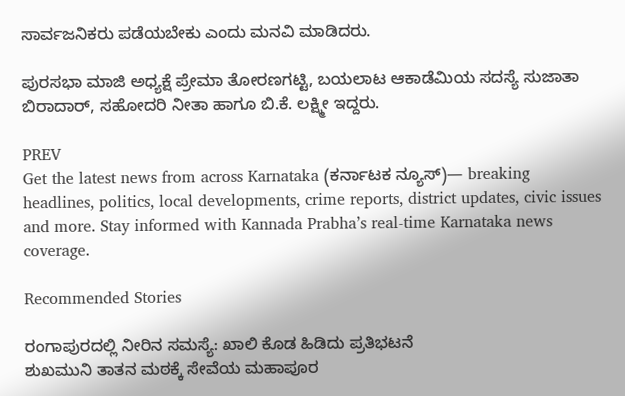ಸಾರ್ವಜನಿಕರು ಪಡೆಯಬೇಕು ಎಂದು ಮನವಿ ಮಾಡಿದರು.

ಪುರಸಭಾ ಮಾಜಿ ಅಧ್ಯಕ್ಷೆ ಪ್ರೇಮಾ ತೋರಣಗಟ್ಟಿ, ಬಯಲಾಟ ಆಕಾಡೆಮಿಯ ಸದಸ್ಯೆ ಸುಜಾತಾ ಬಿರಾದಾರ್, ಸಹೋದರಿ ನೀತಾ ಹಾಗೂ ಬಿ.ಕೆ. ಲಕ್ಷ್ಮೀ ಇದ್ದರು.

PREV
Get the latest news from across Karnataka (ಕರ್ನಾಟಕ ನ್ಯೂಸ್)— breaking headlines, politics, local developments, crime reports, district updates, civic issues and more. Stay informed with Kannada Prabha’s real‑time Karnataka news coverage.

Recommended Stories

ರಂಗಾಪುರದಲ್ಲಿ ನೀರಿನ ಸಮಸ್ಯೆ: ಖಾಲಿ ಕೊಡ ಹಿಡಿದು ಪ್ರತಿಭಟನೆ
ಶುಖಮುನಿ ತಾತನ ಮಠಕ್ಕೆ ಸೇವೆಯ ಮಹಾಪೂರ